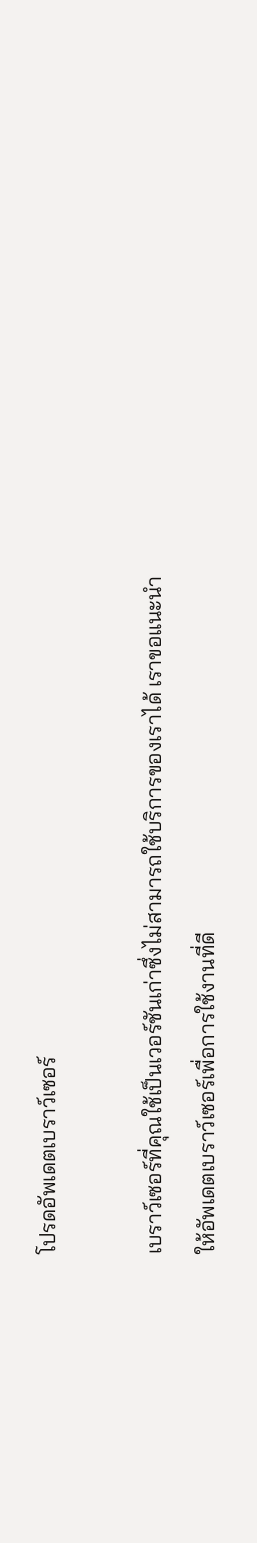โปรดอัพเดตเบราว์เซอร์

เบราว์เซอร์ที่คุณใช้เป็นเวอร์ชันเก่าซึ่งไม่สามารถใช้บริการของเราได้ เราขอแนะนำให้อัพเดตเบราว์เซอร์เพื่อการใช้งานที่ดี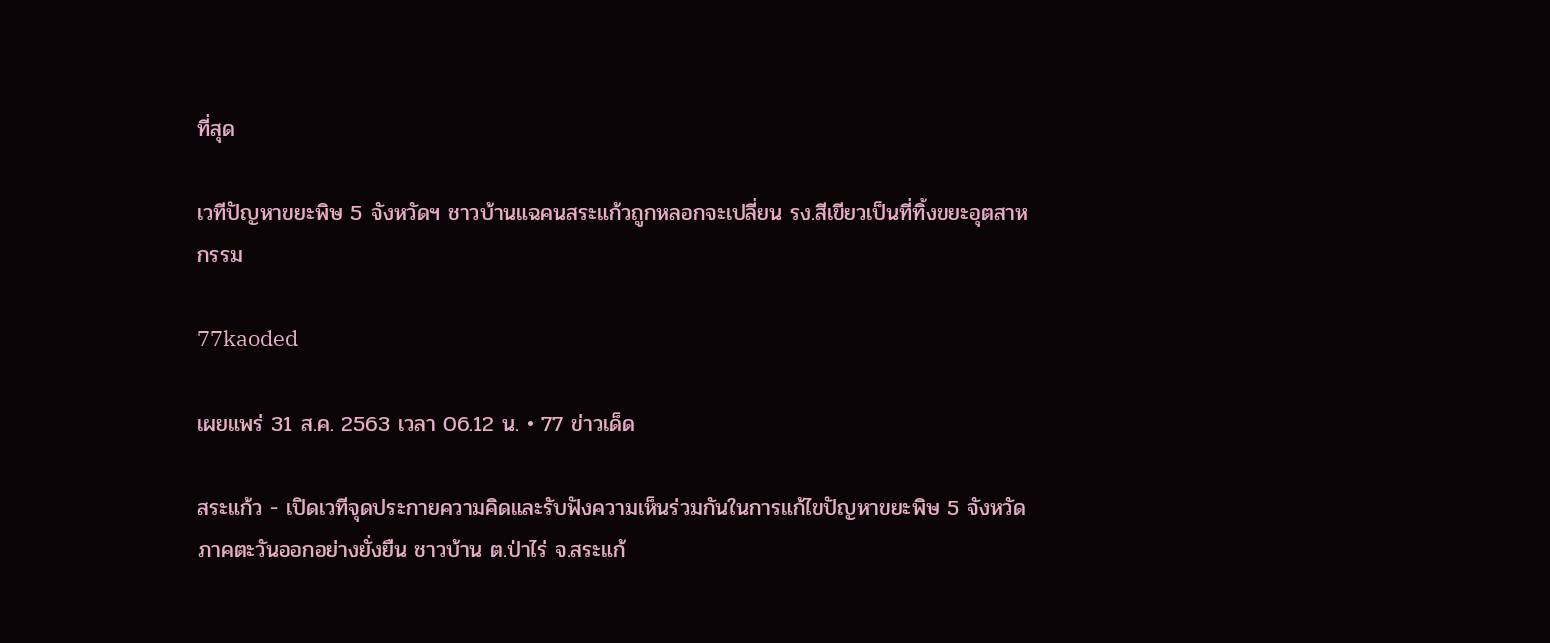ที่สุด

เวทีปัญหาขยะพิษ 5 จังหวัดฯ ชาวบ้านแฉคนสระแก้วถูกหลอกจะเปลี่ยน รง.สีเขียวเป็นที่ทิ้งขยะอุตสาหกรรม

77kaoded

เผยแพร่ 31 ส.ค. 2563 เวลา 06.12 น. • 77 ข่าวเด็ด

สระแก้ว - เปิดเวทีจุดประกายความคิดและรับฟังความเห็นร่วมกันในการแก้ไขปัญหาขยะพิษ 5 จังหวัด ภาคตะวันออกอย่างยั่งยืน ชาวบ้าน ต.ป่าไร่ จ.สระแก้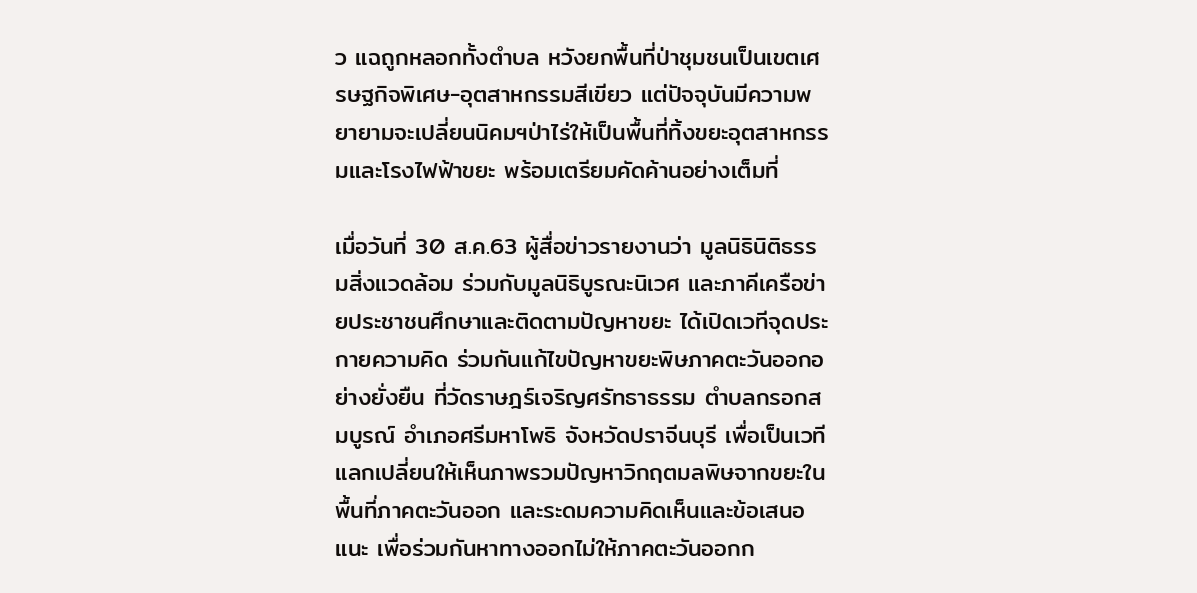ว แฉถูกหลอกทั้งตำบล หวังยกพื้นที่ป่าชุมชนเป็นเขตเศรษฐกิจพิเศษ-อุตสาหกรรมสีเขียว แต่ปัจจุบันมีความพยายามจะเปลี่ยนนิคมฯป่าไร่ให้เป็นพื้นที่ทิ้งขยะอุตสาหกรรมและโรงไฟฟ้าขยะ พร้อมเตรียมคัดค้านอย่างเต็มที่

เมื่อวันที่ 30 ส.ค.63 ผู้สื่อข่าวรายงานว่า มูลนิธินิติธรรมสิ่งแวดล้อม ร่วมกับมูลนิธิบูรณะนิเวศ และภาคีเครือข่ายประชาชนศึกษาและติดตามปัญหาขยะ ได้เปิดเวทีจุดประกายความคิด ร่วมกันแก้ไขปัญหาขยะพิษภาคตะวันออกอย่างยั่งยืน ที่วัดราษฎร์เจริญศรัทธาธรรม ตำบลกรอกสมบูรณ์ อำเภอศรีมหาโพธิ จังหวัดปราจีนบุรี เพื่อเป็นเวทีแลกเปลี่ยนให้เห็นภาพรวมปัญหาวิกฤตมลพิษจากขยะในพื้นที่ภาคตะวันออก และระดมความคิดเห็นและข้อเสนอแนะ เพื่อร่วมกันหาทางออกไม่ให้ภาคตะวันออกก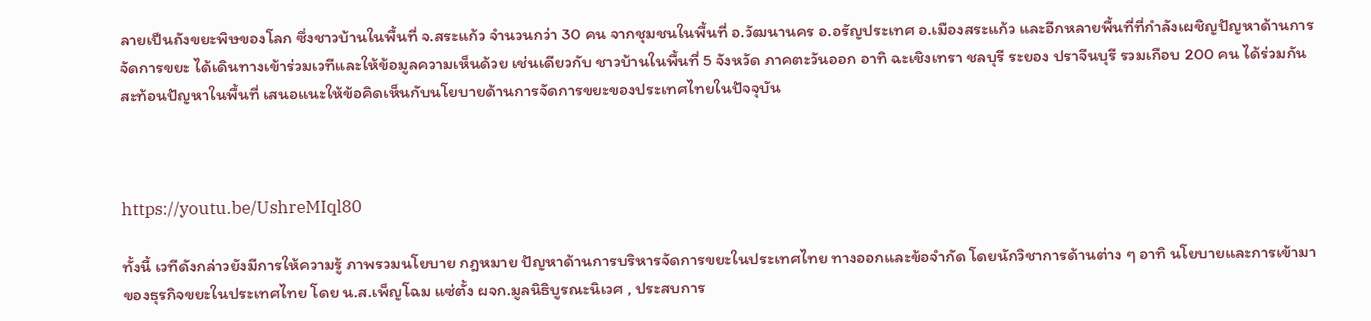ลายเป็นถังขยะพิษของโลก ซึ่งชาวบ้านในพื้นที่ จ.สระแก้ว จำนวนกว่า 30 คน จากชุมชนในพื้นที่ อ.วัฒนานคร อ.อรัญประเทศ อ.เมืองสระแก้ว และอีกหลายพื้นที่ที่กำลังเผชิญปัญหาด้านการจัดการขยะ ได้เดินทางเข้าร่วมเวทีและให้ข้อมูลความเห็นด้วย เช่นเดียวกับ ชาวบ้านในพื้นที่ 5 จังหวัด ภาคตะวันออก อาทิ ฉะเชิงเทรา ชลบุรี ระยอง ปราจีนบุรี รวมเกือบ 200 คน ได้ร่วมกันสะท้อนปัญหาในพื้นที่ เสนอแนะให้ข้อคิดเห็นกับนโยบายด้านการจัดการขยะของประเทศไทยในปัจจุบัน



https://youtu.be/UshreMIql80

ทั้งนี้ เวทีดังกล่าวยังมีการให้ความรู้ ภาพรวมนโยบาย กฎหมาย ปัญหาด้านการบริหารจัดการขยะในประเทศไทย ทางออกและข้อจำกัด โดยนักวิชาการด้านต่าง ๆ อาทิ นโยบายและการเข้ามาของธุรกิจขยะในประเทศไทย โดย น.ส.เพ็ญโฉม แซ่ตั้ง ผจก.มูลนิธิบูรณะนิเวศ , ประสบการ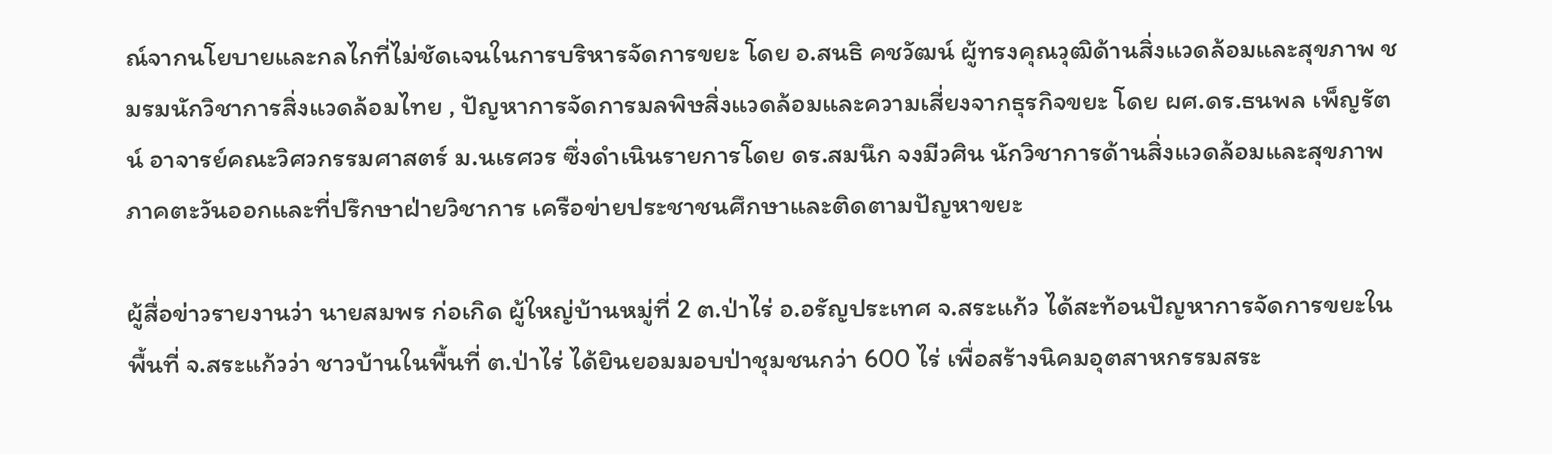ณ์จากนโยบายและกลไกที่ไม่ชัดเจนในการบริหารจัดการขยะ โดย อ.สนธิ คชวัฒน์ ผู้ทรงคุณวุฒิด้านสิ่งแวดล้อมและสุขภาพ ชมรมนักวิชาการสิ่งแวดล้อมไทย , ปัญหาการจัดการมลพิษสิ่งแวดล้อมและความเสี่ยงจากธุรกิจขยะ โดย ผศ.ดร.ธนพล เพ็ญรัตน์ อาจารย์คณะวิศวกรรมศาสตร์ ม.นเรศวร ซึ่งดำเนินรายการโดย ดร.สมนึก จงมีวศิน นักวิชาการด้านสิ่งแวดล้อมและสุขภาพภาคตะวันออกและที่ปรึกษาฝ่ายวิชาการ เครือข่ายประชาชนศึกษาและติดตามปัญหาขยะ

ผู้สื่อข่าวรายงานว่า นายสมพร ก่อเกิด ผู้ใหญ่บ้านหมู่ที่ 2 ต.ป่าไร่ อ.อรัญประเทศ จ.สระแก้ว ได้สะท้อนปัญหาการจัดการขยะในพื้นที่ จ.สระแก้วว่า ชาวบ้านในพื้นที่ ต.ป่าไร่ ได้ยินยอมมอบป่าชุมชนกว่า 600 ไร่ เพื่อสร้างนิคมอุตสาหกรรมสระ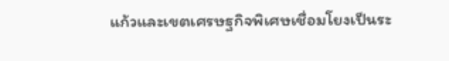แก้วและเขตเศรษฐกิจพิเศษเชื่อมโยงเป็นระ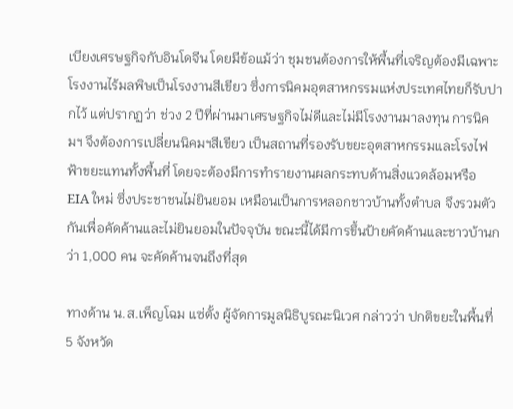เบียงเศรษฐกิจกับอินโดจีน โดยมีข้อแม้ว่า ชุมชนต้องการให้พื้นที่เจริญต้องมีเฉพาะโรงงานไร้มลพิษเป็นโรงงานสีเขียว ซึ่งการนิคมอุตสาหกรรมแห่งประเทศไทยก็รับปากไว้ แต่ปรากฏว่า ช่วง 2 ปีที่ผ่านมาเศรษฐกิจไม่ดีและไม่มีโรงงานมาลงทุน การนิคมฯ จึงต้องการเปลี่ยนนิคมฯสีเขียว เป็นสถานที่รองรับขยะอุตสาหกรรมและโรงไฟฟ้าขยะแทนทั้งพื้นที่ โดยจะต้องมีการทำรายงานผลกระทบด้านสิ่งแวดล้อมหรือ EIA ใหม่ ซึ่งประชาชนไม่ยินยอม เหมือนเป็นการหลอกชาวบ้านทั้งตำบล จึงรวมตัวกันเพื่อคัดค้านและไม่ยินยอมในปัจจุบัน ขณะนี้ได้มีการขึ้นป้ายคัดค้านและชาวบ้านกว่า 1,000 คน จะคัดค้านจนถึงที่สุด

ทางด้าน น.ส.เพ็ญโฉม แซ่ตั้ง ผู้จัดการมูลนิธิบูรณะนิเวศ กล่าวว่า ปกติขยะในพื้นที่ 5 จังหวัด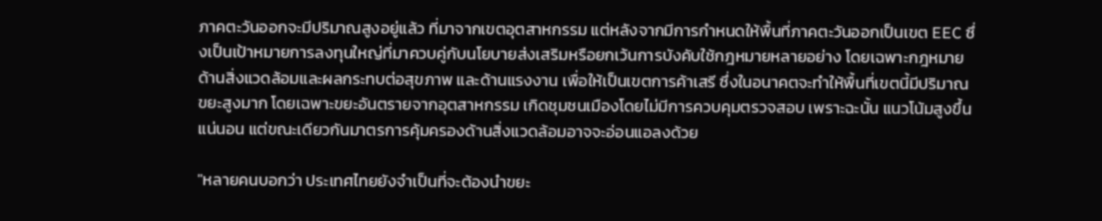ภาคตะวันออกจะมีปริมาณสูงอยู่แล้ว ที่มาจากเขตอุตสาหกรรม แต่หลังจากมีการกำหนดให้พื้นที่ภาคตะวันออกเป็นเขต EEC ซึ่งเป็นเป้าหมายการลงทุนใหญ่ที่มาควบคู่กับนโยบายส่งเสริมหรือยกเว้นการบังคับใช้กฎหมายหลายอย่าง โดยเฉพาะกฎหมายด้านสิ่งแวดล้อมและผลกระทบต่อสุขภาพ และด้านแรงงาน เพื่อให้เป็นเขตการค้าเสรี ซึ่งในอนาคตจะทำให้พื้นที่เขตนี้มีปริมาณขยะสูงมาก โดยเฉพาะขยะอันตรายจากอุตสาหกรรม เกิดชุมชนเมืองโดยไม่มีการควบคุมตรวจสอบ เพราะฉะนั้น แนวโน้มสูงขึ้นแน่นอน แต่ขณะเดียวกันมาตรการคุ้มครองด้านสิ่งแวดล้อมอาจจะอ่อนแอลงด้วย

"หลายคนบอกว่า ประเทศไทยยังจำเป็นที่จะต้องนำขยะ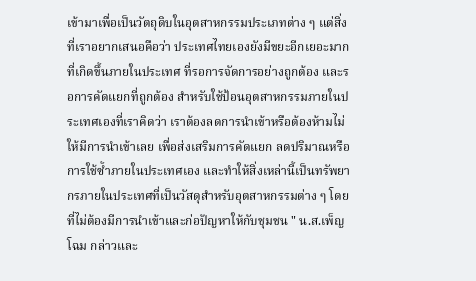เข้ามาเพื่อเป็นวัตถุดิบในอุตสาหกรรมประเภทต่าง ๆ แต่สิ่งที่เราอยากเสนอคือว่า ประเทศไทยเองยังมีขยะอีกเยอะมากที่เกิดขึ้นภายในประเทศ ที่รอการจัดการอย่างถูกต้อง และรอการคัดแยกที่ถูกต้อง สำหรับใช้ป้อนอุตสาหกรรมภายในประเทศเองที่เราคิดว่า เราต้องลดการนำเข้าหรือต้องห้ามไม่ให้มีการนำเข้าเลย เพื่อส่งเสริมการคัดแยก ลดปริมาณหรือการใช้ซ้ำภายในประเทศเอง และทำให้สิ่งเหล่านี้เป็นทรัพยากรภายในประเทศที่เป็นวัสดุสำหรับอุตสาหกรรมต่าง ๆ โดยที่ไม่ต้องมีการนำเข้าและก่อปัญหาให้กับชุมชน " น.ส.เพ็ญโฉม กล่าวและ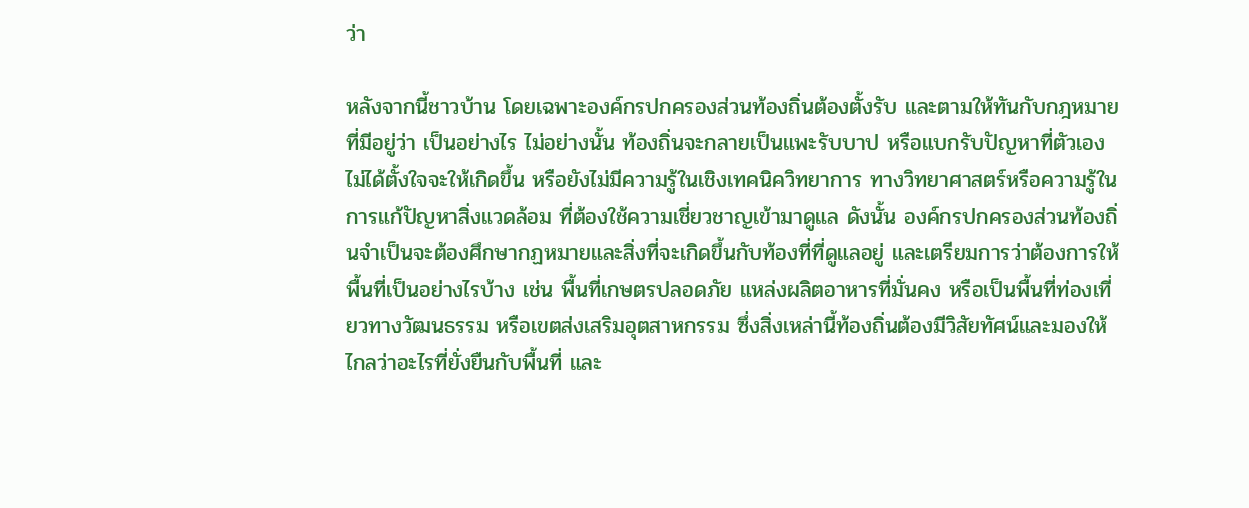ว่า

หลังจากนี้ชาวบ้าน โดยเฉพาะองค์กรปกครองส่วนท้องถิ่นต้องตั้งรับ และตามให้ทันกับกฎหมายที่มีอยู่ว่า เป็นอย่างไร ไม่อย่างนั้น ท้องถิ่นจะกลายเป็นแพะรับบาป หรือแบกรับปัญหาที่ตัวเองไม่ได้ตั้งใจจะให้เกิดขึ้น หรือยังไม่มีความรู้ในเชิงเทคนิควิทยาการ ทางวิทยาศาสตร์หรือความรู้ในการแก้ปัญหาสิ่งแวดล้อม ที่ต้องใช้ความเชี่ยวชาญเข้ามาดูแล ดังนั้น องค์กรปกครองส่วนท้องถิ่นจำเป็นจะต้องศึกษากฏหมายและสิ่งที่จะเกิดขึ้นกับท้องที่ที่ดูแลอยู่ และเตรียมการว่าต้องการให้พื้นที่เป็นอย่างไรบ้าง เช่น พื้นที่เกษตรปลอดภัย แหล่งผลิตอาหารที่มั่นคง หรือเป็นพื้นที่ท่องเที่ยวทางวัฒนธรรม หรือเขตส่งเสริมอุตสาหกรรม ซึ่งสิ่งเหล่านี้ท้องถิ่นต้องมีวิสัยทัศน์และมองให้ไกลว่าอะไรที่ยั่งยืนกับพื้นที่ และ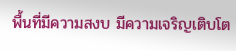พื้นที่มีความสงบ มีความเจริญเติบโต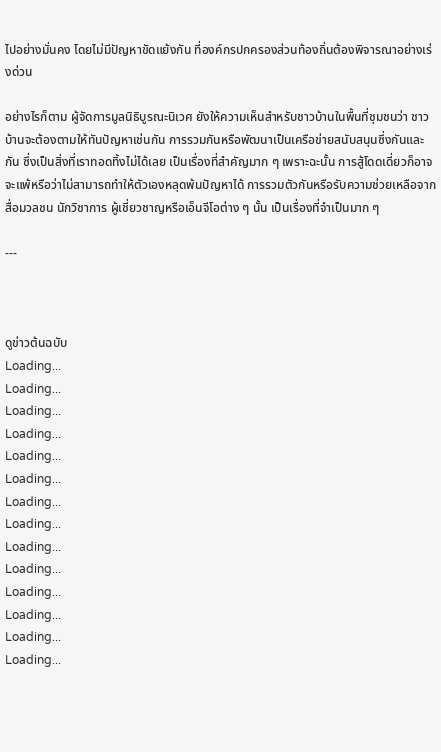ไปอย่างมั่นคง โดยไม่มีปัญหาขัดแย้งกัน ที่องค์กรปกครองส่วนท้องถิ่นต้องพิจารณาอย่างเร่งด่วน

อย่างไรก็ตาม ผู้จัดการมูลนิธิบูรณะนิเวศ ยังให้ความเห็นสำหรับชาวบ้านในพื้นที่ชุมชนว่า ชาวบ้านจะต้องตามให้ทันปัญหาเช่นกัน การรวมกันหรือพัฒนาเป็นเครือข่ายสนับสนุนซึ่งกันและกัน ซึ่งเป็นสิ่งที่เราทอดทิ้งไม่ได้เลย เป็นเรื่องที่สำคัญมาก ๆ เพราะฉะนั้น การสู้โดดเดี่ยวก็อาจจะแพ้หรือว่าไม่สามารถทำให้ตัวเองหลุดพ้นปัญหาได้ การรวมตัวกันหรือรับความช่วยเหลือจากสื่อมวลชน นักวิชาการ ผู้เชี่ยวชาญหรือเอ็นจีโอต่าง ๆ นั้น เป็นเรื่องที่จำเป็นมาก ๆ

---



ดูข่าวต้นฉบับ
Loading...
Loading...
Loading...
Loading...
Loading...
Loading...
Loading...
Loading...
Loading...
Loading...
Loading...
Loading...
Loading...
Loading...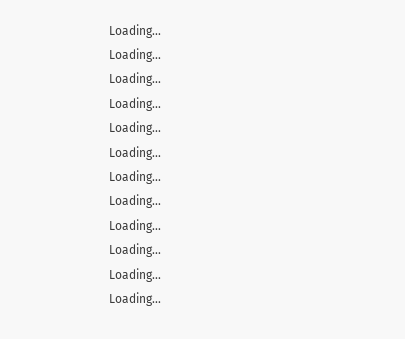Loading...
Loading...
Loading...
Loading...
Loading...
Loading...
Loading...
Loading...
Loading...
Loading...
Loading...
Loading...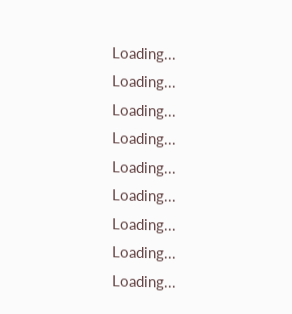Loading...
Loading...
Loading...
Loading...
Loading...
Loading...
Loading...
Loading...
Loading...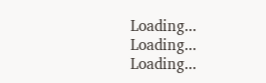Loading...
Loading...
Loading...